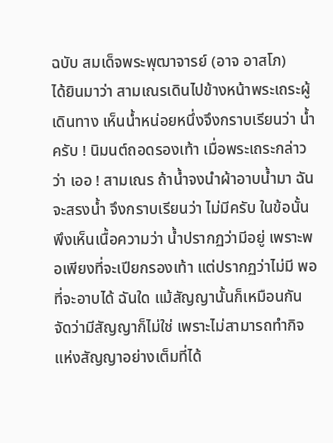ฉบับ สมเด็จพระพุฒาจารย์ (อาจ อาสโภ)
ได้ยินมาว่า สามเณรเดินไปข้างหน้าพระเถระผู้เดินทาง เห็นน้ำหน่อยหนึ่งจึงกราบเรียนว่า น้ำครับ ! นิมนต์ถอดรองเท้า เมื่อพระเถระกล่าวว่า เออ ! สามเณร ถ้าน้ำจงนำผ้าอาบน้ำมา ฉันจะสรงน้ำ จึงกราบเรียนว่า ไม่มีครับ ในข้อนั้นพึงเห็นเนื้อความว่า น้ำปรากฏว่ามีอยู่ เพราะพอเพียงที่จะเปียกรองเท้า แต่ปรากฏว่าไม่มี พอที่จะอาบได้ ฉันใด แม้สัญญานั้นก็เหมือนกัน จัดว่ามีสัญญาก็ไม่ใช่ เพราะไม่สามารถทำกิจแห่งสัญญาอย่างเต็มที่ได้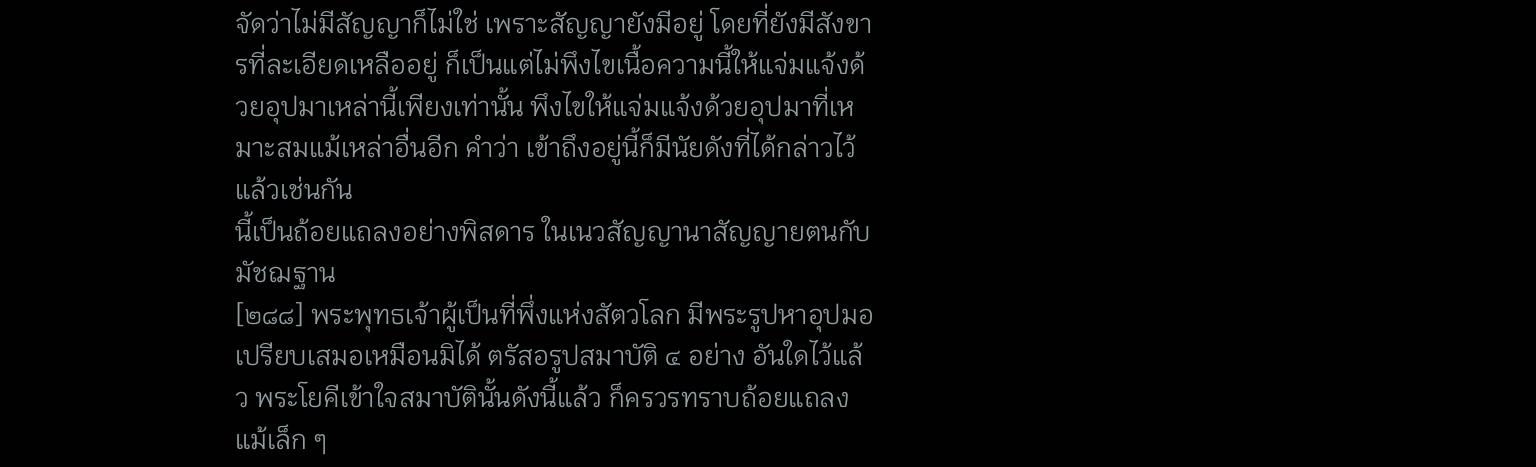จัดว่าไม่มีสัญญาก็ไม่ใช่ เพราะสัญญายังมีอยู่ โดยที่ยังมีสังขารที่ละเอียดเหลืออยู่ ก็เป็นแต่ไม่พึงไขเนื้อความนี้ให้แจ่มแจ้งด้วยอุปมาเหล่านี้เพียงเท่านั้น พึงไขให้แจ่มแจ้งด้วยอุปมาที่เหมาะสมแม้เหล่าอื่นอีก คำว่า เข้าถึงอยู่นี้ก็มีนัยดังที่ได้กล่าวไว้แล้วเช่นกัน
นี้เป็นถ้อยแถลงอย่างพิสดาร ในเนวสัญญานาสัญญายตนกับมัชฌฐาน
[๒๘๘] พระพุทธเจ้าผู้เป็นที่พึ่งแห่งสัตวโลก มีพระรูปหาอุปมอเปรียบเสมอเหมือนมิได้ ตรัสอรูปสมาบัติ ๔ อย่าง อันใดไว้แล้ว พระโยคีเข้าใจสมาบัตินั้นดังนี้แล้ว ก็ครวรทราบถ้อยแถลงแม้เล็ก ๆ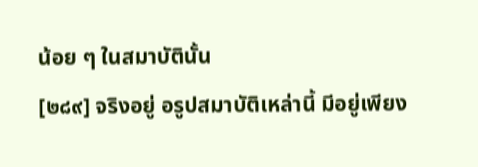น้อย ๆ ในสมาบัตินั้น
[๒๘๙] จริงอยู่ อรูปสมาบัติเหล่านี้ มีอยู่เพียง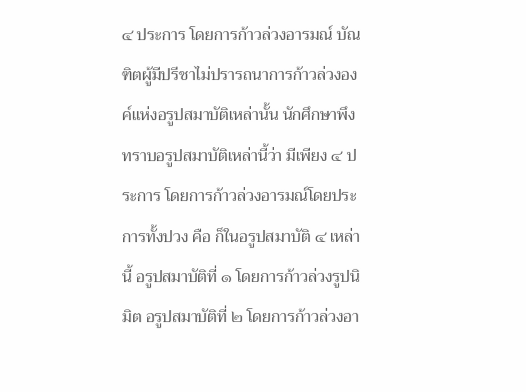๔ ประการ โดยการก้าวล่วงอารมณ์ บัณฑิตผู้มีปรีชาไม่ปรารถนาการก้าวล่วงองค์แห่งอรูปสมาบัติเหล่านั้น นักศึกษาพึงทราบอรูปสมาบัติเหล่านี้ว่า มีเพียง ๔ ประการ โดยการก้าวล่วงอารมณ์โดยประการทั้งปวง คือ ก็ในอรูปสมาบัติ ๔ เหล่านี้ อรูปสมาบัติที่ ๑ โดยการก้าวล่วงรูปนิมิต อรูปสมาบัติที่ ๒ โดยการก้าวล่วงอา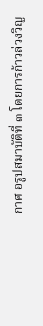กาศ อรูปสมาบัติที่ ๓ โดยการก้าวล่วงวิญ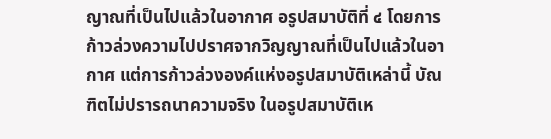ญาณที่เป็นไปแล้วในอากาศ อรูปสมาบัติที่ ๔ โดยการก้าวล่วงความไปปราศจากวิญญาณที่เป็นไปแล้วในอากาศ แต่การก้าวล่วงองค์แห่งอรูปสมาบัติเหล่านี้ บัณฑิตไม่ปรารถนาความจริง ในอรูปสมาบัติเห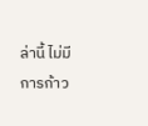ล่านี้ ไม่มีการก้าว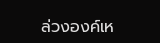ล่วงองค์เห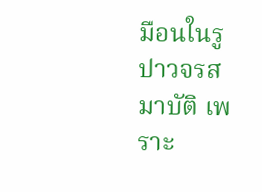มือนในรูปาวจรสมาบัติ เพราะ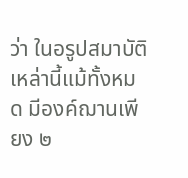ว่า ในอรูปสมาบัติเหล่านี้แม้ทั้งหมด มีองค์ฌานเพียง ๒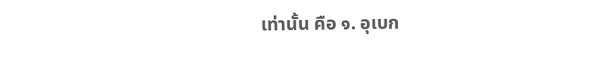เท่านั้น คือ ๑. อุเบก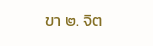ขา ๒. จิต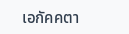เอกัคคตา